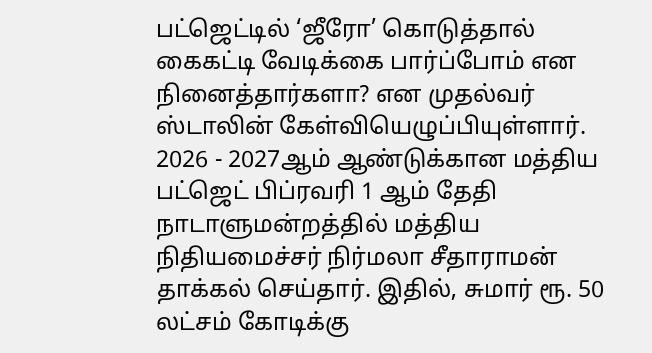பட்ஜெட்டில் ‘ஜீரோ’ கொடுத்தால் கைகட்டி வேடிக்கை பார்ப்போம் என நினைத்தார்களா? என முதல்வர் ஸ்டாலின் கேள்வியெழுப்பியுள்ளார்.
2026 - 2027ஆம் ஆண்டுக்கான மத்திய பட்ஜெட் பிப்ரவரி 1 ஆம் தேதி நாடாளுமன்றத்தில் மத்திய நிதியமைச்சர் நிர்மலா சீதாராமன் தாக்கல் செய்தார். இதில், சுமார் ரூ. 50 லட்சம் கோடிக்கு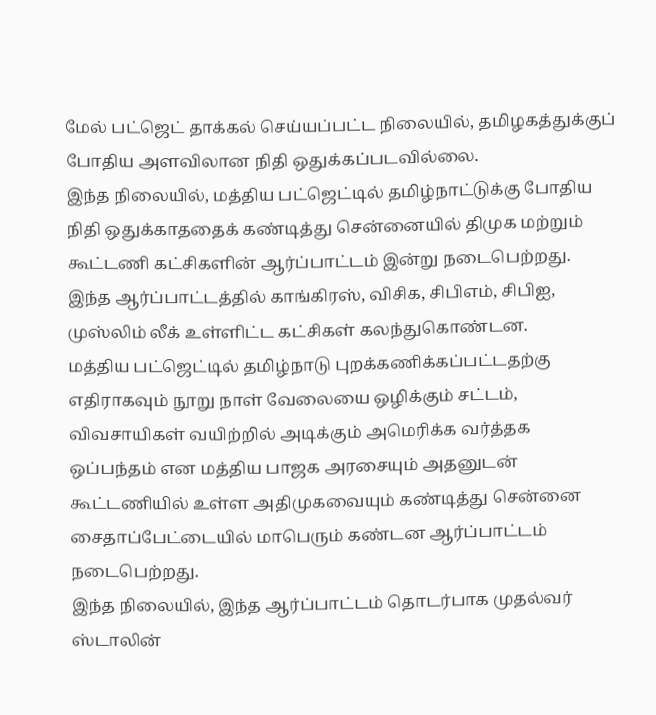மேல் பட்ஜெட் தாக்கல் செய்யப்பட்ட நிலையில், தமிழகத்துக்குப் போதிய அளவிலான நிதி ஒதுக்கப்படவில்லை.
இந்த நிலையில், மத்திய பட்ஜெட்டில் தமிழ்நாட்டுக்கு போதிய நிதி ஒதுக்காததைக் கண்டித்து சென்னையில் திமுக மற்றும் கூட்டணி கட்சிகளின் ஆர்ப்பாட்டம் இன்று நடைபெற்றது. இந்த ஆர்ப்பாட்டத்தில் காங்கிரஸ், விசிக, சிபிஎம், சிபிஐ, முஸ்லிம் லீக் உள்ளிட்ட கட்சிகள் கலந்துகொண்டன.
மத்திய பட்ஜெட்டில் தமிழ்நாடு புறக்கணிக்கப்பட்டதற்கு எதிராகவும் நூறு நாள் வேலையை ஒழிக்கும் சட்டம், விவசாயிகள் வயிற்றில் அடிக்கும் அமெரிக்க வர்த்தக ஒப்பந்தம் என மத்திய பாஜக அரசையும் அதனுடன் கூட்டணியில் உள்ள அதிமுகவையும் கண்டித்து சென்னை சைதாப்பேட்டையில் மாபெரும் கண்டன ஆர்ப்பாட்டம் நடைபெற்றது.
இந்த நிலையில், இந்த ஆர்ப்பாட்டம் தொடர்பாக முதல்வர் ஸ்டாலின்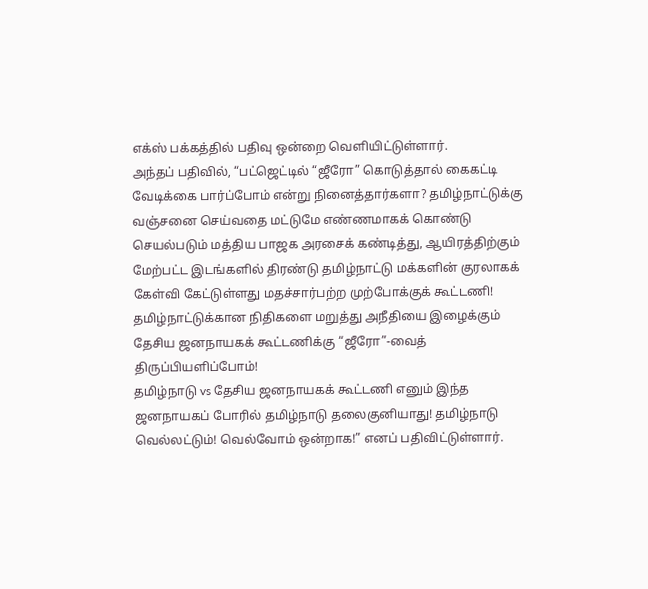எக்ஸ் பக்கத்தில் பதிவு ஒன்றை வெளியிட்டுள்ளார்.
அந்தப் பதிவில், “பட்ஜெட்டில் “ஜீரோ” கொடுத்தால் கைகட்டி வேடிக்கை பார்ப்போம் என்று நினைத்தார்களா? தமிழ்நாட்டுக்கு வஞ்சனை செய்வதை மட்டுமே எண்ணமாகக் கொண்டு செயல்படும் மத்திய பாஜக அரசைக் கண்டித்து, ஆயிரத்திற்கும் மேற்பட்ட இடங்களில் திரண்டு தமிழ்நாட்டு மக்களின் குரலாகக் கேள்வி கேட்டுள்ளது மதச்சார்பற்ற முற்போக்குக் கூட்டணி!
தமிழ்நாட்டுக்கான நிதிகளை மறுத்து அநீதியை இழைக்கும் தேசிய ஜனநாயகக் கூட்டணிக்கு “ஜீரோ”-வைத் திருப்பியளிப்போம்!
தமிழ்நாடு vs தேசிய ஜனநாயகக் கூட்டணி எனும் இந்த ஜனநாயகப் போரில் தமிழ்நாடு தலைகுனியாது! தமிழ்நாடு வெல்லட்டும்! வெல்வோம் ஒன்றாக!” எனப் பதிவிட்டுள்ளார்.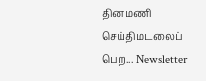தினமணி செய்திமடலைப் பெற... Newsletter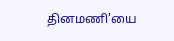தினமணி'யை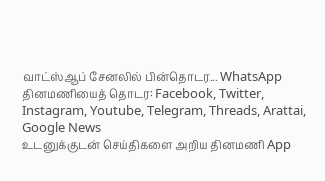வாட்ஸ்ஆப் சேனலில் பின்தொடர... WhatsApp
தினமணியைத் தொடர: Facebook, Twitter, Instagram, Youtube, Telegram, Threads, Arattai, Google News
உடனுக்குடன் செய்திகளை அறிய தினமணி App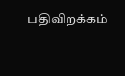பதிவிறக்கம்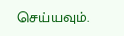செய்யவும்.